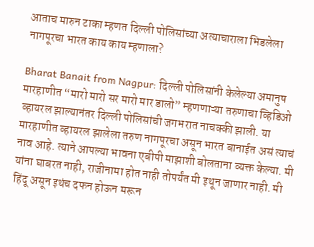आताच मारुन टाका म्हणत दिल्ली पोलिसांच्या अत्याचाराला भिडलेला नागपूरचा भारत काय काय म्हणाला?

Bharat Banait from Nagpur: दिल्ली पोलिसांनी केलेल्या अमानुष मारहाणीत “मारो मारो सर मारो मार डालो” म्हणणाऱ्या तरुणाचा व्हिडिओ व्हायरल झाल्यानंतर दिल्ली पोलिसांची जगभरात नाचक्की झाली. या मारहाणीत व्हायरल झालेला तरुण नागपूरचा असून भारत बानाईत असं त्याचं नाव आहे. त्याने आपल्या भावना एबीपी माझाशी बोलताना व्यक्त केल्या. मी यांना घाबरत नाही, राजीनामा होत नाही तोपर्यंत मी इथून जाणार नाही. मी हिंदू असून इथंच दफन होऊन मरून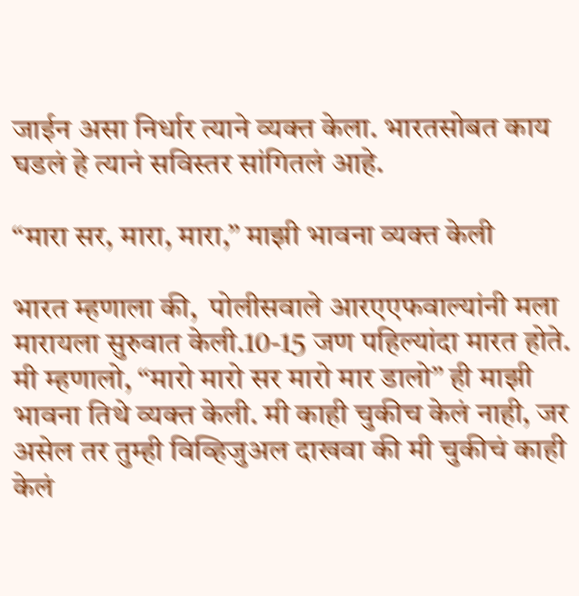जाईन असा निर्धार त्याने व्यक्त केला. भारतसोबत काय घडलं हे त्यानं सविस्तर सांगितलं आहे.

“मारा सर, मारा, मारा,” माझी भावना व्यक्त केली

भारत म्हणाला की,  पोलीसवाले आरएएफवाल्यांनी मला मारायला सुरुवात केली.10-15 जण पहिल्यांदा मारत होते. मी म्हणालो, “मारो मारो सर मारो मार डालो” ही माझी भावना तिथे व्यक्त केली. मी काही चुकीच केलं नाही, जर असेल तर तुम्ही विव्हिजुअल दाखवा की मी चुकीचं काही केलं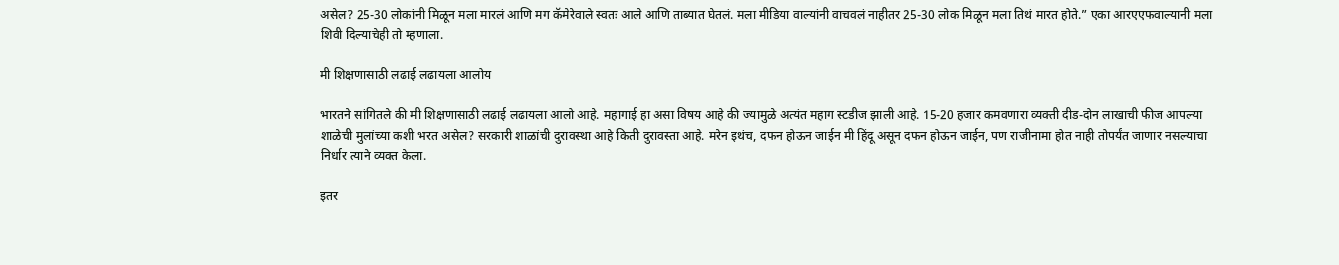असेल? 25-30 लोकांनी मिळून मला मारलं आणि मग कॅमेरेवाले स्वतः आले आणि ताब्यात घेतलं. मला मीडिया वाल्यांनी वाचवलं नाहीतर 25-30 लोक मिळून मला तिथं मारत होते.” एका आरएएफवाल्यानी मला शिवी दिल्याचेही तो म्हणाला.

मी शिक्षणासाठी लढाई लढायला आलोय

भारतने सांगितले की मी शिक्षणासाठी लढाई लढायला आलो आहे. महागाई हा असा विषय आहे की ज्यामुळे अत्यंत महाग स्टडीज झाली आहे. 15-20 हजार कमवणारा व्यक्ती दीड-दोन लाखाची फीज आपल्या शाळेची मुलांच्या कशी भरत असेल? सरकारी शाळांची दुरावस्था आहे किती दुरावस्ता आहे. मरेन इथंच, दफन होऊन जाईन मी हिंदू असून दफन होऊन जाईन, पण राजीनामा होत नाही तोपर्यंत जाणार नसल्याचा निर्धार त्याने व्यक्त केला.

इतर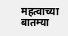महत्वाच्या बातम्या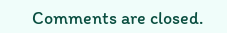Comments are closed.